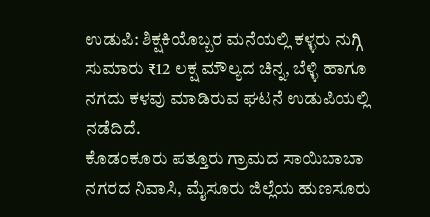ಉಡುಪಿ: ಶಿಕ್ಷಕಿಯೊಬ್ಬರ ಮನೆಯಲ್ಲಿ ಕಳ್ಳರು ನುಗ್ಗಿ ಸುಮಾರು ₹12 ಲಕ್ಷ ಮೌಲ್ಯದ ಚಿನ್ನ, ಬೆಳ್ಳಿ ಹಾಗೂ ನಗದು ಕಳವು ಮಾಡಿರುವ ಘಟನೆ ಉಡುಪಿಯಲ್ಲಿ ನಡೆದಿದೆ.
ಕೊಡಂಕೂರು ಪತ್ತೂರು ಗ್ರಾಮದ ಸಾಯಿಬಾಬಾ ನಗರದ ನಿವಾಸಿ, ಮೈಸೂರು ಜಿಲ್ಲೆಯ ಹುಣಸೂರು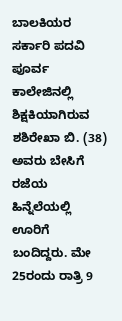ಬಾಲಕಿಯರ ಸರ್ಕಾರಿ ಪದವಿ ಪೂರ್ವ ಕಾಲೇಜಿನಲ್ಲಿ ಶಿಕ್ಷಕಿಯಾಗಿರುವ ಶಶಿರೇಖಾ ಬಿ. (38) ಅವರು ಬೇಸಿಗೆ ರಜೆಯ ಹಿನ್ನೆಲೆಯಲ್ಲಿ ಊರಿಗೆ ಬಂದಿದ್ದರು. ಮೇ 25ರಂದು ರಾತ್ರಿ 9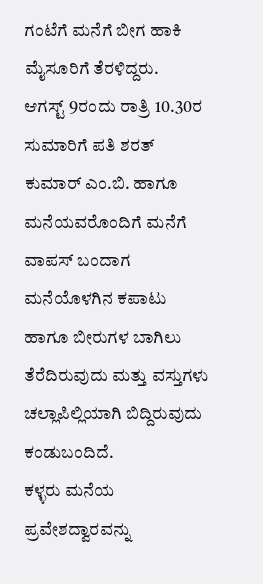ಗಂಟೆಗೆ ಮನೆಗೆ ಬೀಗ ಹಾಕಿ ಮೈಸೂರಿಗೆ ತೆರಳಿದ್ದರು.
ಆಗಸ್ಟ್ 9ರಂದು ರಾತ್ರಿ 10.30ರ ಸುಮಾರಿಗೆ ಪತಿ ಶರತ್ ಕುಮಾರ್ ಎಂ.ಬಿ. ಹಾಗೂ ಮನೆಯವರೊಂದಿಗೆ ಮನೆಗೆ ವಾಪಸ್ ಬಂದಾಗ ಮನೆಯೊಳಗಿನ ಕಪಾಟು ಹಾಗೂ ಬೀರುಗಳ ಬಾಗಿಲು ತೆರೆದಿರುವುದು ಮತ್ತು ವಸ್ತುಗಳು ಚಲ್ಲಾಪಿಲ್ಲಿಯಾಗಿ ಬಿದ್ದಿರುವುದು ಕಂಡುಬಂದಿದೆ.
ಕಳ್ಳರು ಮನೆಯ ಪ್ರವೇಶದ್ವಾರವನ್ನು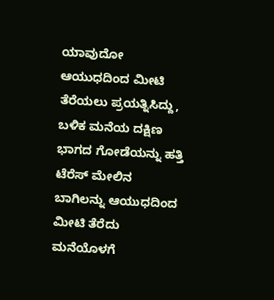ಯಾವುದೋ ಆಯುಧದಿಂದ ಮೀಟಿ ತೆರೆಯಲು ಪ್ರಯತ್ನಿಸಿದ್ದು, ಬಳಿಕ ಮನೆಯ ದಕ್ಷಿಣ ಭಾಗದ ಗೋಡೆಯನ್ನು ಹತ್ತಿ ಟೆರೆಸ್ ಮೇಲಿನ ಬಾಗಿಲನ್ನು ಆಯುಧದಿಂದ ಮೀಟಿ ತೆರೆದು ಮನೆಯೊಳಗೆ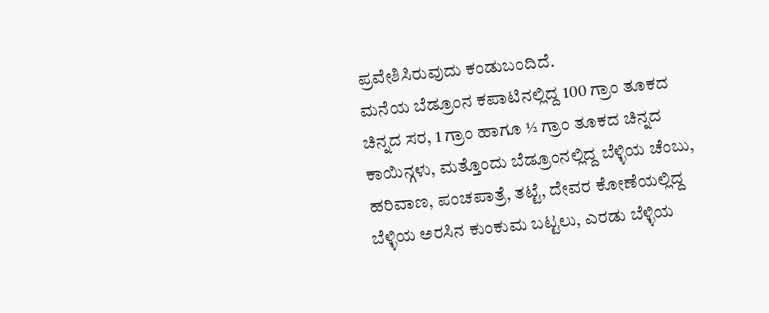ಪ್ರವೇಶಿಸಿರುವುದು ಕಂಡುಬಂದಿದೆ.
ಮನೆಯ ಬೆಡ್ರೂಂನ ಕಪಾಟಿನಲ್ಲಿದ್ದ 100 ಗ್ರಾಂ ತೂಕದ ಚಿನ್ನದ ಸರ, 1 ಗ್ರಾಂ ಹಾಗೂ ½ ಗ್ರಾಂ ತೂಕದ ಚಿನ್ನದ ಕಾಯಿನ್ಗಳು, ಮತ್ತೊಂದು ಬೆಡ್ರೂಂನಲ್ಲಿದ್ದ ಬೆಳ್ಳಿಯ ಚೆಂಬು, ಹರಿವಾಣ, ಪಂಚಪಾತ್ರೆ, ತಟ್ಟೆ, ದೇವರ ಕೋಣೆಯಲ್ಲಿದ್ದ ಬೆಳ್ಳಿಯ ಅರಸಿನ ಕುಂಕುಮ ಬಟ್ಟಲು, ಎರಡು ಬೆಳ್ಳಿಯ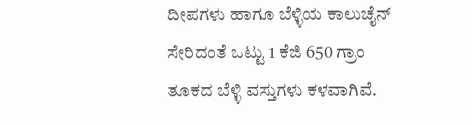ದೀಪಗಳು ಹಾಗೂ ಬೆಳ್ಳಿಯ ಕಾಲುಚೈನ್ ಸೇರಿದಂತೆ ಒಟ್ಟು 1 ಕೆಜಿ 650 ಗ್ರಾಂ ತೂಕದ ಬೆಳ್ಳಿ ವಸ್ತುಗಳು ಕಳವಾಗಿವೆ.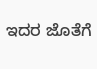ಇದರ ಜೊತೆಗೆ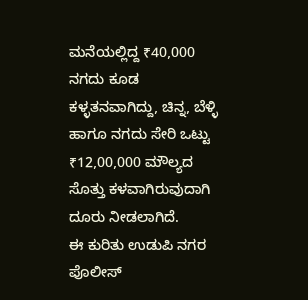ಮನೆಯಲ್ಲಿದ್ದ ₹40,000 ನಗದು ಕೂಡ ಕಳ್ಳತನವಾಗಿದ್ದು, ಚಿನ್ನ, ಬೆಳ್ಳಿ ಹಾಗೂ ನಗದು ಸೇರಿ ಒಟ್ಟು ₹12,00,000 ಮೌಲ್ಯದ ಸೊತ್ತು ಕಳವಾಗಿರುವುದಾಗಿ ದೂರು ನೀಡಲಾಗಿದೆ.
ಈ ಕುರಿತು ಉಡುಪಿ ನಗರ ಪೊಲೀಸ್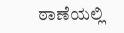ಠಾಣೆಯಲ್ಲಿ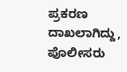ಪ್ರಕರಣ ದಾಖಲಾಗಿದ್ದು, ಪೊಲೀಸರು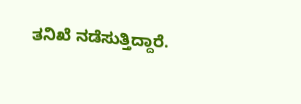ತನಿಖೆ ನಡೆಸುತ್ತಿದ್ದಾರೆ.